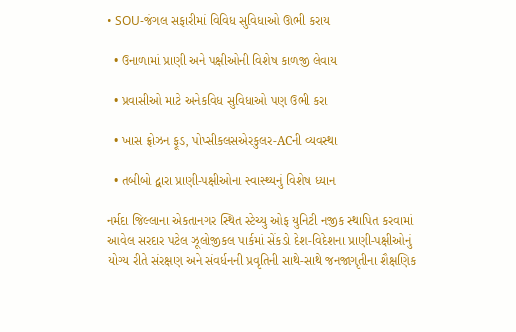• SOU-જંગલ સફારીમાં વિવિધ સુવિધાઓ ઊભી કરાય

  • ઉનાળામાં પ્રાણી અને પક્ષીઓની વિશેષ કાળજી લેવાય

  • પ્રવાસીઓ માટે અનેકવિધ સુવિધાઓ પણ ઉભી કરા

  • ખાસ ફ્રોઝન ફૂડ, પોપ્સીકલસએરકુલર-ACની વ્યવસ્થા

  • તબીબો દ્વારા પ્રાણી-પક્ષીઓના સ્વાસ્થ્યનું વિશેષ ધ્યાન

નર્મદા જિલ્લાના એકતાનગર સ્થિત સ્ટેચ્યુ ઓફ યુનિટી નજીક સ્થાપિત કરવામાં આવેલ સરદાર પટેલ ઝૂલોજીકલ પાર્કમાં સેંકડો દેશ-વિદેશના પ્રાણી-પક્ષીઓનું યોગ્ય રીતે સંરક્ષણ અને સંવર્ધનની પ્રવૃતિની સાથે-સાથે જનજાગૃતીના શૈક્ષણિક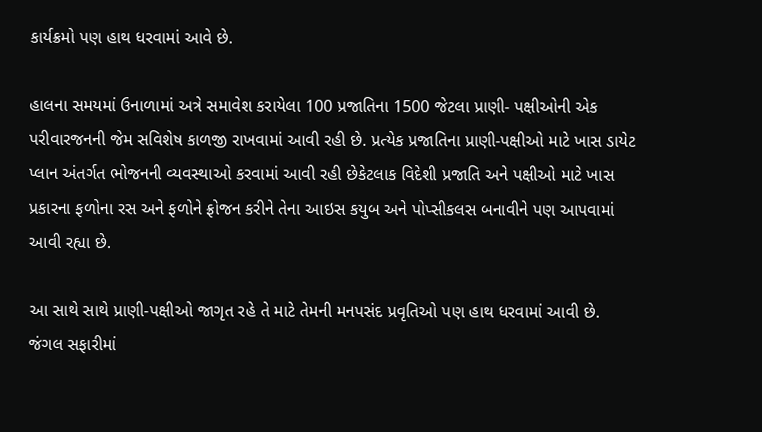કાર્યક્રમો પણ હાથ ધરવામાં આવે છે.

હાલના સમયમાં ઉનાળામાં અત્રે સમાવેશ કરાયેલા 100 પ્રજાતિના 1500 જેટલા પ્રાણી- પક્ષીઓની એક પરીવારજનની જેમ સવિશેષ કાળજી રાખવામાં આવી રહી છે. પ્રત્યેક પ્રજાતિના પ્રાણી-પક્ષીઓ માટે ખાસ ડાયેટ પ્લાન અંતર્ગત ભોજનની વ્યવસ્થાઓ કરવામાં આવી રહી છેકેટલાક વિદેશી પ્રજાતિ અને પક્ષીઓ માટે ખાસ પ્રકારના ફળોના રસ અને ફળોને ફ્રોજન કરીને તેના આઇસ કયુબ અને પોપ્સીકલસ બનાવીને પણ આપવામાં આવી રહ્યા છે.

આ સાથે સાથે પ્રાણી-પક્ષીઓ જાગૃત રહે તે માટે તેમની મનપસંદ પ્રવૃતિઓ પણ હાથ ધરવામાં આવી છે. જંગલ સફારીમાં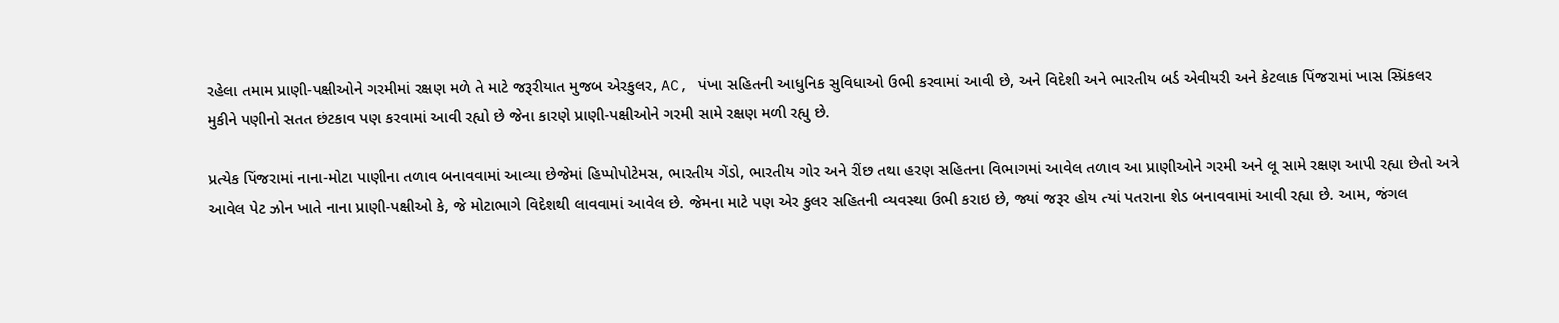રહેલા તમામ પ્રાણી-પક્ષીઓને ગરમીમાં રક્ષણ મળે તે માટે જરૂરીયાત મુજબ એરકુલર, AC, પંખા સહિતની આધુનિક સુવિધાઓ ઉભી કરવામાં આવી છે, અને વિદેશી અને ભારતીય બર્ડ એવીયરી અને કેટલાક પિંજરામાં ખાસ સ્પ્રિંકલર મુકીને પણીનો સતત છંટકાવ પણ કરવામાં આવી રહ્યો છે જેના કારણે પ્રાણી-પક્ષીઓને ગરમી સામે રક્ષણ મળી રહ્યુ છે.

પ્રત્યેક પિંજરામાં નાના-મોટા પાણીના તળાવ બનાવવામાં આવ્યા છેજેમાં હિપ્પોપોટેમસ, ભારતીય ગેંડો, ભારતીય ગોર અને રીંછ તથા હરણ સહિતના વિભાગમાં આવેલ તળાવ આ પ્રાણીઓને ગરમી અને લૂ સામે રક્ષણ આપી રહ્યા છેતો અત્રે આવેલ પેટ ઝોન ખાતે નાના પ્રાણી-પક્ષીઓ કે, જે મોટાભાગે વિદેશથી લાવવામાં આવેલ છે. જેમના માટે પણ એર કુલર સહિતની વ્યવસ્થા ઉભી કરાઇ છે, જ્યાં જરૂર હોય ત્યાં પતરાના શેડ બનાવવામાં આવી રહ્યા છે. આમ, જંગલ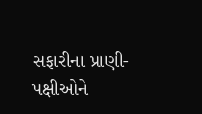સફારીના પ્રાણી-પક્ષીઓને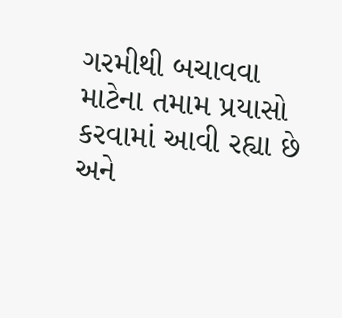ગરમીથી બચાવવા માટેના તમામ પ્રયાસો કરવામાં આવી રહ્યા છે અને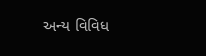અન્ય વિવિધ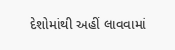દેશોમાંથી અહીં લાવવામાં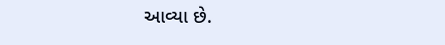આવ્યા છે.